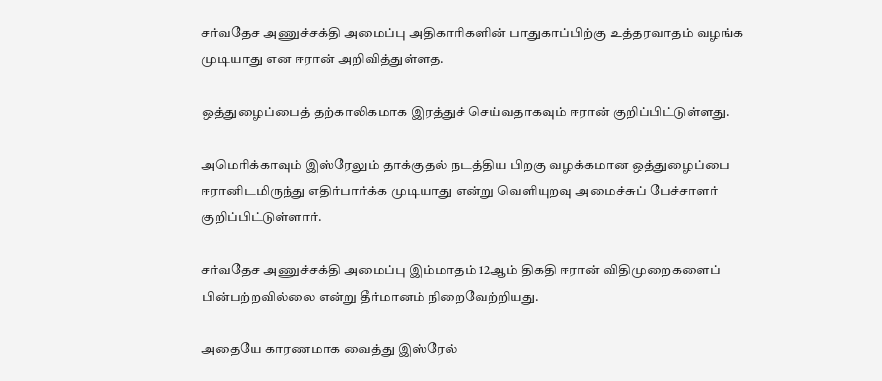சர்வதேச அணுச்சக்தி அமைப்பு அதிகாரிகளின் பாதுகாப்பிற்கு உத்தரவாதம் வழங்க முடியாது என ஈரான் அறிவித்துள்ளத.

ஒத்துழைப்பைத் தற்காலிகமாக இரத்துச் செய்வதாகவும் ஈரான் குறிப்பிட்டுள்ளது.

அமெரிக்காவும் இஸ்ரேலும் தாக்குதல் நடத்திய பிறகு வழக்கமான ஒத்துழைப்பை ஈரானிடமிருந்து எதிர்பார்க்க முடியாது என்று வெளியுறவு அமைச்சுப் பேச்சாளர் குறிப்பிட்டுள்ளார்.

சர்வதேச அணுச்சக்தி அமைப்பு இம்மாதம் 12ஆம் திகதி ஈரான் விதிமுறைகளைப் பின்பற்றவில்லை என்று தீர்மானம் நிறைவேற்றியது.

அதையே காரணமாக வைத்து இஸ்ரேல்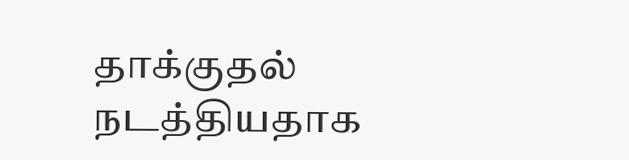தாக்குதல் நடத்தியதாக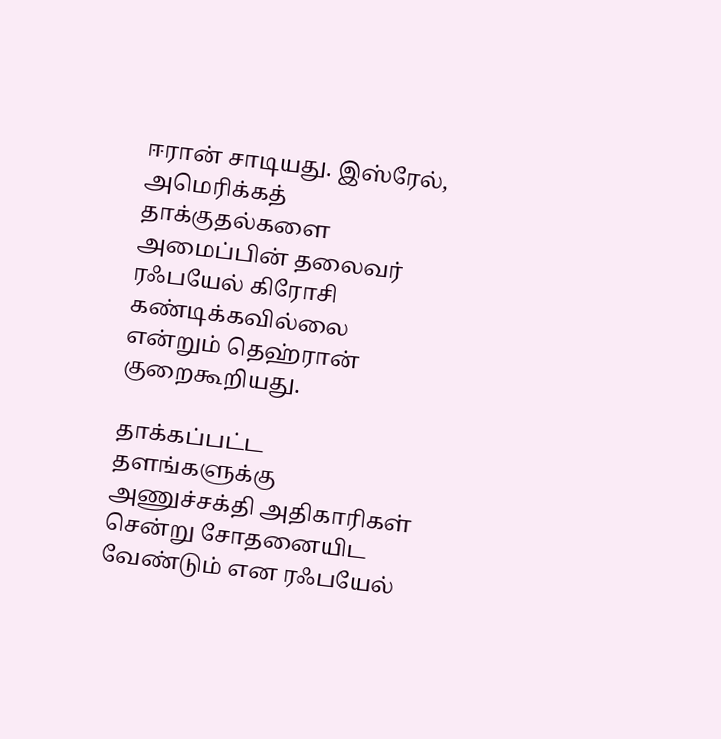ஈரான் சாடியது. இஸ்ரேல், அமெரிக்கத் தாக்குதல்களை அமைப்பின் தலைவர் ரஃபயேல் கிரோசி கண்டிக்கவில்லை என்றும் தெஹ்ரான் குறைகூறியது.

தாக்கப்பட்ட தளங்களுக்கு அணுச்சக்தி அதிகாரிகள் சென்று சோதனையிட வேண்டும் என ரஃபயேல்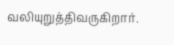வலியுறுத்திவருகிறார்.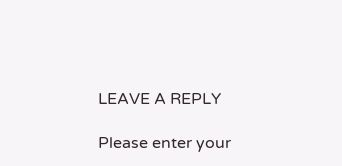LEAVE A REPLY

Please enter your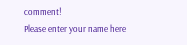comment!
Please enter your name here